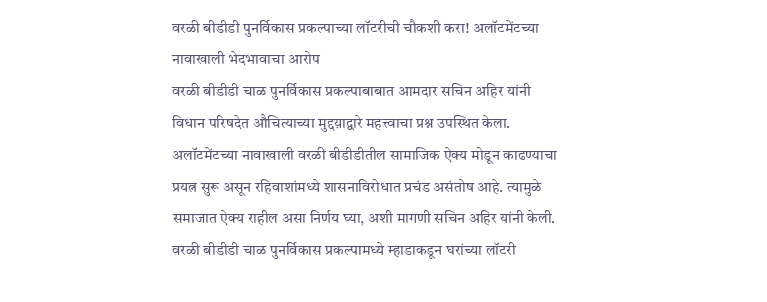वरळी बीडीडी पुनर्विकास प्रकल्पाच्या लॉटरीची चौकशी करा! अलॉटमेंटच्या नावाखाली भेदभावाचा आरोप
वरळी बीडीडी चाळ पुनर्विकास प्रकल्पाबाबात आमदार सचिन अहिर यांनी विधान परिषदेत औचित्याच्या मुद्दय़ाद्वारे महत्त्वाचा प्रश्न उपस्थित केला. अलॉटमेंटच्या नावाखाली वरळी बीडीडीतील सामाजिक ऐक्य मोडून काढण्याचा प्रयत्न सुरू असून रहिवाशांमध्ये शासनाविरोधात प्रचंड असंतोष आहे. त्यामुळे समाजात ऐक्य राहील असा निर्णय घ्या, अशी मागणी सचिन अहिर यांनी केली.
वरळी बीडीडी चाळ पुनर्विकास प्रकल्पामध्ये म्हाडाकडून घरांच्या लॉटरी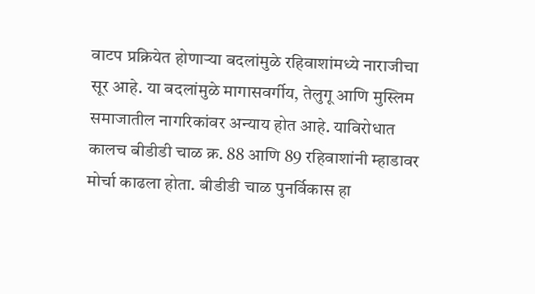वाटप प्रक्रियेत होणाऱ्या बदलांमुळे रहिवाशांमध्ये नाराजीचा सूर आहे. या बदलांमुळे मागासवर्गीय, तेलुगू आणि मुस्लिम समाजातील नागरिकांवर अन्याय होत आहे. याविरोधात कालच बीडीडी चाळ क्र. 88 आणि 89 रहिवाशांनी म्हाडावर मोर्चा काढला होता. बीडीडी चाळ पुनर्विकास हा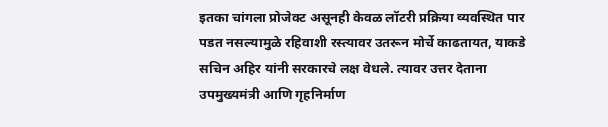इतका चांगला प्रोजेक्ट असूनही केवळ लॉटरी प्रक्रिया व्यवस्थित पार पडत नसल्यामुळे रहिवाशी रस्त्यावर उतरून मोर्चे काढतायत, याकडे सचिन अहिर यांनी सरकारचे लक्ष वेधले. त्यावर उत्तर देताना उपमुख्यमंत्री आणि गृहनिर्माण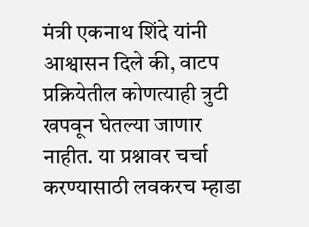मंत्री एकनाथ शिंदे यांनी आश्वासन दिले की, वाटप प्रक्रियेतील कोणत्याही त्रुटी खपवून घेतल्या जाणार नाहीत. या प्रश्नावर चर्चा करण्यासाठी लवकरच म्हाडा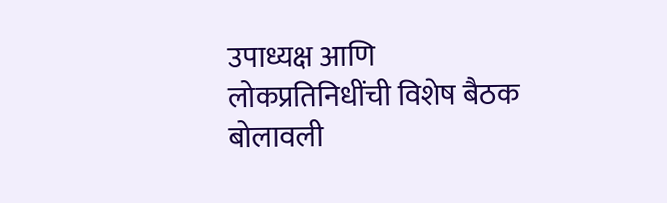उपाध्यक्ष आणि लोकप्रतिनिधींची विशेष बैठक बोलावली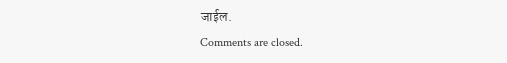जाईल.
Comments are closed.